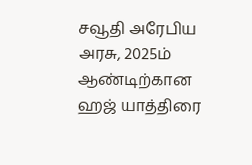சவூதி அரேபிய அரசு, 2025ம் ஆண்டிற்கான ஹஜ் யாத்திரை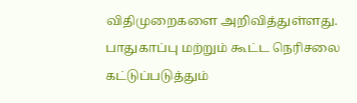விதிமுறைகளை அறிவித்துள்ளது.
பாதுகாப்பு மற்றும் கூட்ட நெரிசலை கட்டுப்படுத்தும்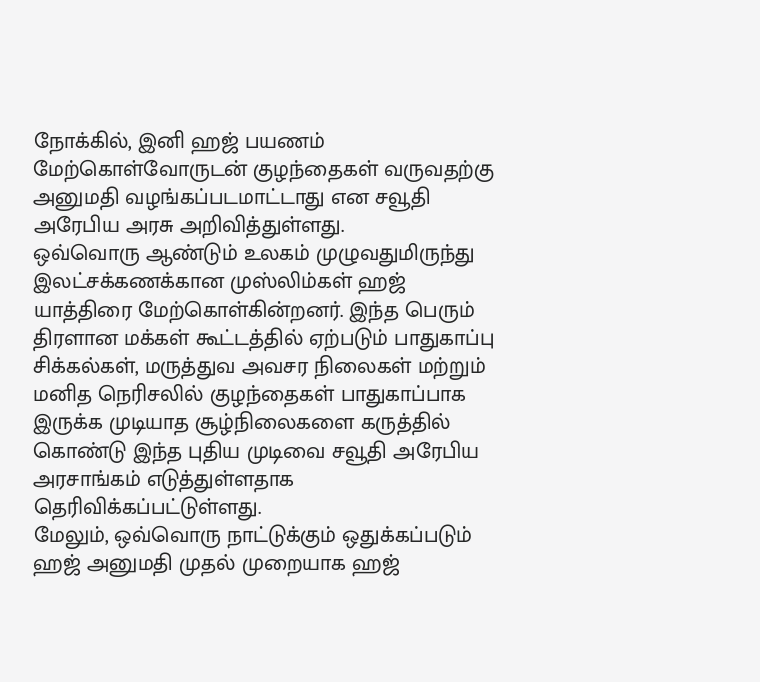நோக்கில், இனி ஹஜ் பயணம் மேற்கொள்வோருடன் குழந்தைகள் வருவதற்கு அனுமதி வழங்கப்படமாட்டாது என சவூதி அரேபிய அரசு அறிவித்துள்ளது.
ஒவ்வொரு ஆண்டும் உலகம் முழுவதுமிருந்து இலட்சக்கணக்கான முஸ்லிம்கள் ஹஜ் யாத்திரை மேற்கொள்கின்றனர். இந்த பெரும் திரளான மக்கள் கூட்டத்தில் ஏற்படும் பாதுகாப்பு சிக்கல்கள், மருத்துவ அவசர நிலைகள் மற்றும் மனித நெரிசலில் குழந்தைகள் பாதுகாப்பாக இருக்க முடியாத சூழ்நிலைகளை கருத்தில் கொண்டு இந்த புதிய முடிவை சவூதி அரேபிய அரசாங்கம் எடுத்துள்ளதாக தெரிவிக்கப்பட்டுள்ளது.
மேலும், ஒவ்வொரு நாட்டுக்கும் ஒதுக்கப்படும் ஹஜ் அனுமதி முதல் முறையாக ஹஜ்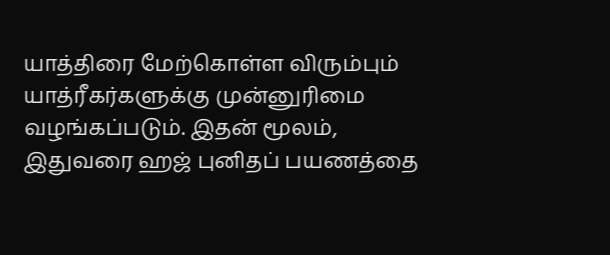யாத்திரை மேற்கொள்ள விரும்பும் யாத்ரீகர்களுக்கு முன்னுரிமை வழங்கப்படும். இதன் மூலம், இதுவரை ஹஜ் புனிதப் பயணத்தை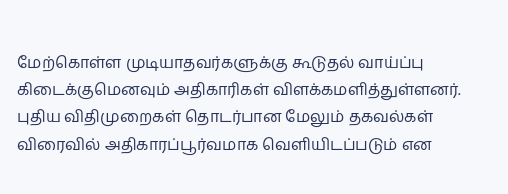மேற்கொள்ள முடியாதவர்களுக்கு கூடுதல் வாய்ப்பு கிடைக்குமெனவும் அதிகாரிகள் விளக்கமளித்துள்ளனர்.
புதிய விதிமுறைகள் தொடர்பான மேலும் தகவல்கள் விரைவில் அதிகாரப்பூர்வமாக வெளியிடப்படும் என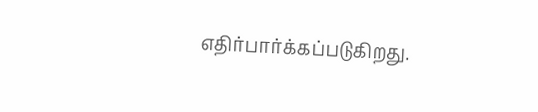எதிர்பார்க்கப்படுகிறது.